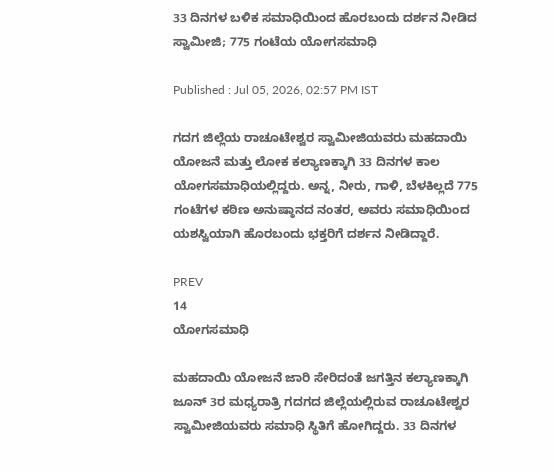33 ದಿನಗಳ ಬಳಿಕ ಸಮಾಧಿಯಿಂದ ಹೊರಬಂದು ದರ್ಶನ ನೀಡಿದ ಸ್ವಾಮೀಜಿ; 775 ಗಂಟೆಯ ಯೋಗಸಮಾಧಿ

Published : Jul 05, 2026, 02:57 PM IST

ಗದಗ ಜಿಲ್ಲೆಯ ರಾಚೂಟೇಶ್ವರ ಸ್ವಾಮೀಜಿಯವರು ಮಹದಾಯಿ ಯೋಜನೆ ಮತ್ತು ಲೋಕ ಕಲ್ಯಾಣಕ್ಕಾಗಿ 33 ದಿನಗಳ ಕಾಲ ಯೋಗಸಮಾಧಿಯಲ್ಲಿದ್ದರು. ಅನ್ನ, ನೀರು, ಗಾಳಿ, ಬೆಳಕಿಲ್ಲದೆ 775 ಗಂಟೆಗಳ ಕಠಿಣ ಅನುಷ್ಠಾನದ ನಂತರ, ಅವರು ಸಮಾಧಿಯಿಂದ ಯಶಸ್ವಿಯಾಗಿ ಹೊರಬಂದು ಭಕ್ತರಿಗೆ ದರ್ಶನ ನೀಡಿದ್ದಾರೆ.

PREV
14
ಯೋಗಸಮಾಧಿ

ಮಹದಾಯಿ ಯೋಜನೆ ಜಾರಿ ಸೇರಿದಂತೆ ಜಗತ್ತಿನ ಕಲ್ಯಾಣಕ್ಕಾಗಿ ಜೂನ್ 3ರ ಮಧ್ಯರಾತ್ರಿ ಗದಗದ ಜಿಲ್ಲೆಯಲ್ಲಿರುವ ರಾಚೂಟೇಶ್ವರ ಸ್ವಾಮೀಜಿಯವರು ಸಮಾಧಿ ಸ್ಥಿತಿಗೆ ಹೋಗಿದ್ದರು. 33 ದಿನಗಳ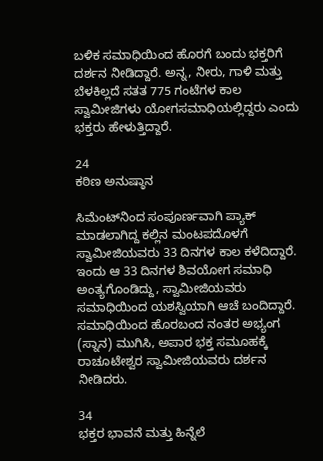ಬಳಿಕ ಸಮಾಧಿಯಿಂದ ಹೊರಗೆ ಬಂದು ಭಕ್ತರಿಗೆ ದರ್ಶನ ನೀಡಿದ್ದಾರೆ. ಅನ್ನ, ನೀರು, ಗಾಳಿ ಮತ್ತು ಬೆಳಕಿಲ್ಲದೆ ಸತತ 775 ಗಂಟೆಗಳ ಕಾಲ ಸ್ವಾಮೀಜಿಗಳು ಯೋಗಸಮಾಧಿಯಲ್ಲಿದ್ದರು ಎಂದು ಭಕ್ತರು ಹೇಳುತ್ತಿದ್ದಾರೆ.

24
ಕಠಿಣ ಅನುಷ್ಠಾನ

ಸಿಮೆಂಟ್‌ನಿಂದ ಸಂಪೂರ್ಣವಾಗಿ ಪ್ಯಾಕ್ ಮಾಡಲಾಗಿದ್ದ ಕಲ್ಲಿನ ಮಂಟಪದೊಳಗೆ ಸ್ವಾಮೀಜಿಯವರು 33 ದಿನಗಳ ಕಾಲ ಕಳೆದಿದ್ದಾರೆ. ಇಂದು ಆ 33 ದಿನಗಳ ಶಿವಯೋಗ ಸಮಾಧಿ ಅಂತ್ಯಗೊಂಡಿದ್ದು, ಸ್ವಾಮೀಜಿಯವರು ಸಮಾಧಿಯಿಂದ ಯಶಸ್ವಿಯಾಗಿ ಆಚೆ ಬಂದಿದ್ದಾರೆ. ಸಮಾಧಿಯಿಂದ ಹೊರಬಂದ ನಂತರ ಅಭ್ಯಂಗ (ಸ್ನಾನ) ಮುಗಿಸಿ, ಅಪಾರ ಭಕ್ತ ಸಮೂಹಕ್ಕೆ ರಾಚೂಟೇಶ್ವರ ಸ್ವಾಮೀಜಿಯವರು ದರ್ಶನ ನೀಡಿದರು.

34
ಭಕ್ತರ ಭಾವನೆ ಮತ್ತು ಹಿನ್ನೆಲೆ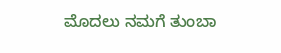ಮೊದಲು ನಮಗೆ ತುಂಬಾ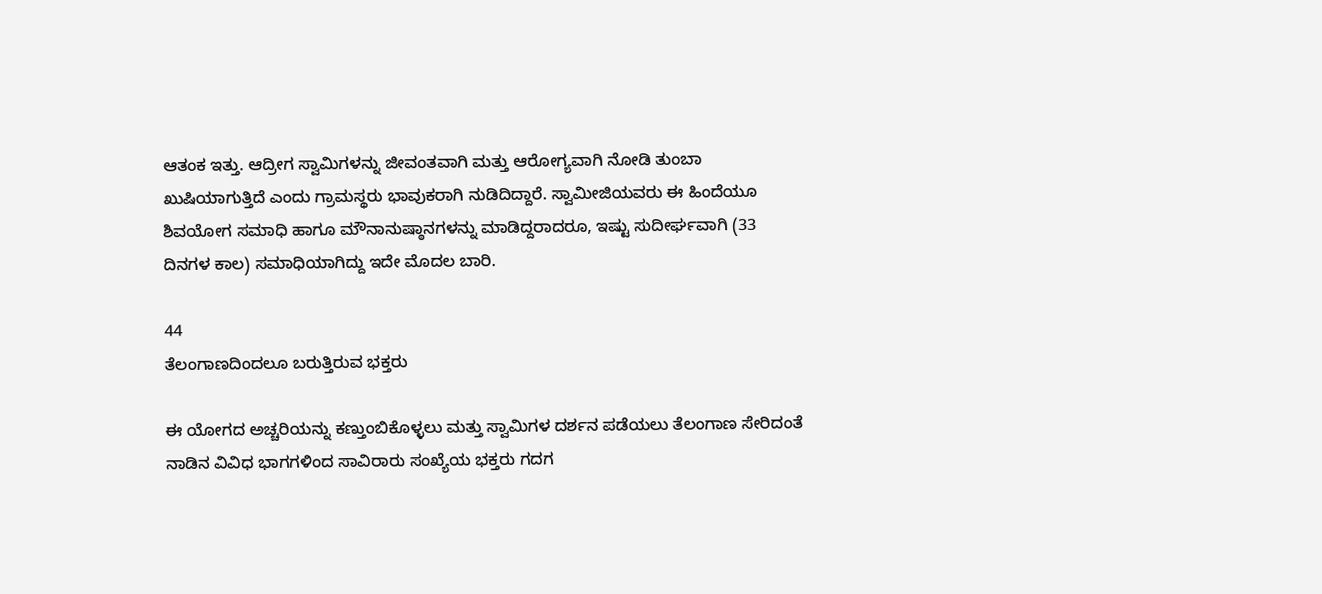ಆತಂಕ ಇತ್ತು. ಆದ್ರೀಗ ಸ್ವಾಮಿಗಳನ್ನು ಜೀವಂತವಾಗಿ ಮತ್ತು ಆರೋಗ್ಯವಾಗಿ ನೋಡಿ ತುಂಬಾ ಖುಷಿಯಾಗುತ್ತಿದೆ ಎಂದು ಗ್ರಾಮಸ್ಥರು ಭಾವುಕರಾಗಿ ನುಡಿದಿದ್ದಾರೆ. ಸ್ವಾಮೀಜಿಯವರು ಈ ಹಿಂದೆಯೂ ಶಿವಯೋಗ ಸಮಾಧಿ ಹಾಗೂ ಮೌನಾನುಷ್ಠಾನಗಳನ್ನು ಮಾಡಿದ್ದರಾದರೂ, ಇಷ್ಟು ಸುದೀರ್ಘವಾಗಿ (33 ದಿನಗಳ ಕಾಲ) ಸಮಾಧಿಯಾಗಿದ್ದು ಇದೇ ಮೊದಲ ಬಾರಿ.

44
ತೆಲಂಗಾಣದಿಂದಲೂ ಬರುತ್ತಿರುವ ಭಕ್ತರು

ಈ ಯೋಗದ ಅಚ್ಚರಿಯನ್ನು ಕಣ್ತುಂಬಿಕೊಳ್ಳಲು ಮತ್ತು ಸ್ವಾಮಿಗಳ ದರ್ಶನ ಪಡೆಯಲು ತೆಲಂಗಾಣ ಸೇರಿದಂತೆ ನಾಡಿನ ವಿವಿಧ ಭಾಗಗಳಿಂದ ಸಾವಿರಾರು ಸಂಖ್ಯೆಯ ಭಕ್ತರು ಗದಗ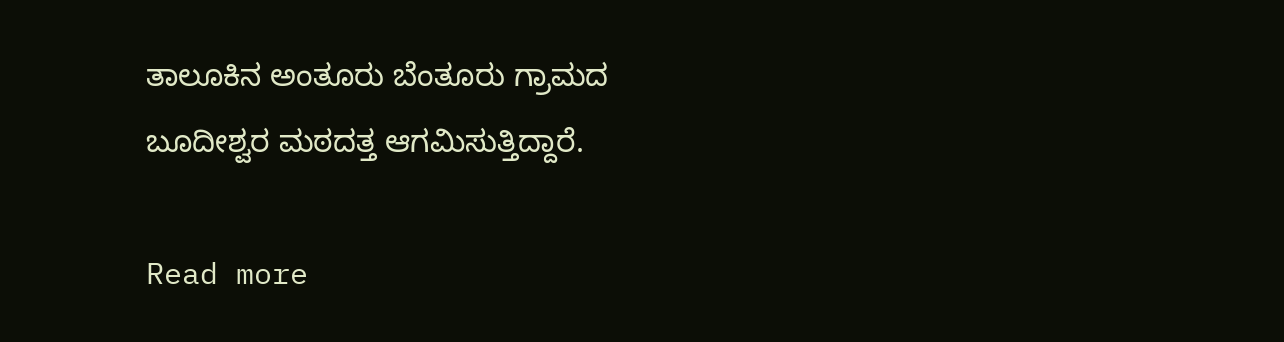ತಾಲೂಕಿನ ಅಂತೂರು ಬೆಂತೂರು ಗ್ರಾಮದ ಬೂದೀಶ್ವರ ಮಠದತ್ತ ಆಗಮಿಸುತ್ತಿದ್ದಾರೆ.

Read more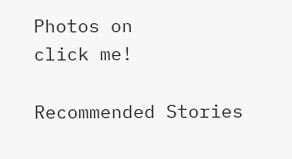Photos on
click me!

Recommended Stories